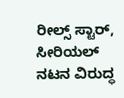ರೀಲ್ಸ್ ಸ್ಟಾರ್, ಸೀರಿಯಲ್ ನಟನ ವಿರುದ್ಧ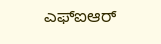ಎಫ್ಐಆರ್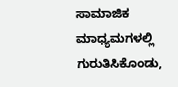ಸಾಮಾಜಿಕ ಮಾಧ್ಯಮಗಳಲ್ಲಿ ಗುರುತಿಸಿಕೊಂಡು,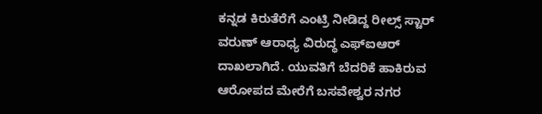ಕನ್ನಡ ಕಿರುತೆರೆಗೆ ಎಂಟ್ರಿ ನೀಡಿದ್ದ ರೀಲ್ಸ್ ಸ್ಟಾರ್ ವರುಣ್ ಆರಾಧ್ಯ ವಿರುದ್ಧ ಎಫ್ಐಆರ್ ದಾಖಲಾಗಿದೆ. ಯುವತಿಗೆ ಬೆದರಿಕೆ ಹಾಕಿರುವ ಆರೋಪದ ಮೇರೆಗೆ ಬಸವೇಶ್ವರ ನಗರ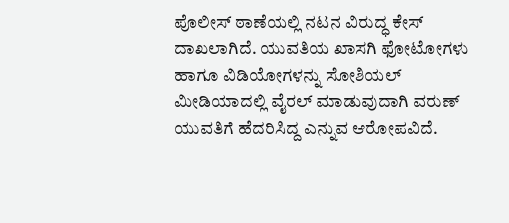ಪೊಲೀಸ್ ಠಾಣೆಯಲ್ಲಿ ನಟನ ವಿರುದ್ಧ ಕೇಸ್ ದಾಖಲಾಗಿದೆ. ಯುವತಿಯ ಖಾಸಗಿ ಫೋಟೋಗಳು ಹಾಗೂ ವಿಡಿಯೋಗಳನ್ನು ಸೋಶಿಯಲ್ ಮೀಡಿಯಾದಲ್ಲಿ ವೈರಲ್ ಮಾಡುವುದಾಗಿ ವರುಣ್ ಯುವತಿಗೆ ಹೆದರಿಸಿದ್ದ ಎನ್ನುವ ಆರೋಪವಿದೆ.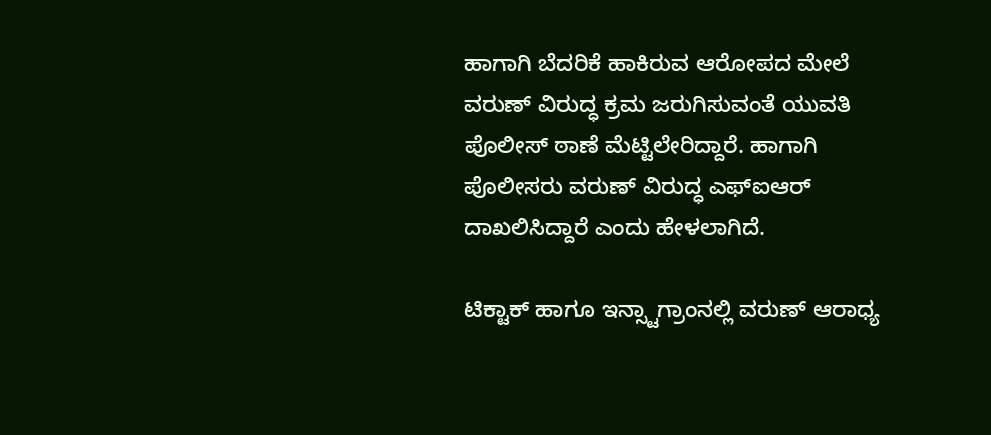ಹಾಗಾಗಿ ಬೆದರಿಕೆ ಹಾಕಿರುವ ಆರೋಪದ ಮೇಲೆ ವರುಣ್ ವಿರುದ್ಧ ಕ್ರಮ ಜರುಗಿಸುವಂತೆ ಯುವತಿ ಪೊಲೀಸ್ ಠಾಣೆ ಮೆಟ್ಟಿಲೇರಿದ್ದಾರೆ. ಹಾಗಾಗಿ ಪೊಲೀಸರು ವರುಣ್ ವಿರುದ್ಧ ಎಫ್ಐಆರ್ ದಾಖಲಿಸಿದ್ದಾರೆ ಎಂದು ಹೇಳಲಾಗಿದೆ.

ಟಿಕ್ಟಾಕ್ ಹಾಗೂ ಇನ್ಸ್ಟಾಗ್ರಾಂನಲ್ಲಿ ವರುಣ್ ಆರಾಧ್ಯ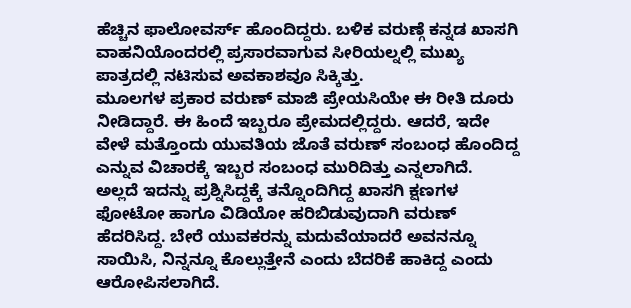ಹೆಚ್ಚಿನ ಫಾಲೋವರ್ಸ್ ಹೊಂದಿದ್ದರು. ಬಳಿಕ ವರುಣ್ಗೆ ಕನ್ನಡ ಖಾಸಗಿ ವಾಹನಿಯೊಂದರಲ್ಲಿ ಪ್ರಸಾರವಾಗುವ ಸೀರಿಯಲ್ನಲ್ಲಿ ಮುಖ್ಯ ಪಾತ್ರದಲ್ಲಿ ನಟಿಸುವ ಅವಕಾಶವೂ ಸಿಕ್ಕಿತ್ತು.
ಮೂಲಗಳ ಪ್ರಕಾರ ವರುಣ್ ಮಾಜಿ ಪ್ರೇಯಸಿಯೇ ಈ ರೀತಿ ದೂರು ನೀಡಿದ್ದಾರೆ. ಈ ಹಿಂದೆ ಇಬ್ಬರೂ ಪ್ರೇಮದಲ್ಲಿದ್ದರು. ಆದರೆ, ಇದೇ ವೇಳೆ ಮತ್ತೊಂದು ಯುವತಿಯ ಜೊತೆ ವರುಣ್ ಸಂಬಂಧ ಹೊಂದಿದ್ದ ಎನ್ನುವ ವಿಚಾರಕ್ಕೆ ಇಬ್ಬರ ಸಂಬಂಧ ಮುರಿದಿತ್ತು ಎನ್ನಲಾಗಿದೆ.
ಅಲ್ಲದೆ ಇದನ್ನು ಪ್ರಶ್ನಿಸಿದ್ದಕ್ಕೆ ತನ್ನೊಂದಿಗಿದ್ದ ಖಾಸಗಿ ಕ್ಷಣಗಳ ಫೋಟೋ ಹಾಗೂ ವಿಡಿಯೋ ಹರಿಬಿಡುವುದಾಗಿ ವರುಣ್ ಹೆದರಿಸಿದ್ದ. ಬೇರೆ ಯುವಕರನ್ನು ಮದುವೆಯಾದರೆ ಅವನನ್ನೂ ಸಾಯಿಸಿ, ನಿನ್ನನ್ನೂ ಕೊಲ್ಲುತ್ತೇನೆ ಎಂದು ಬೆದರಿಕೆ ಹಾಕಿದ್ದ ಎಂದು ಆರೋಪಿಸಲಾಗಿದೆ.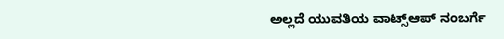ಅಲ್ಲದೆ ಯುವತಿಯ ವಾಟ್ಸ್ಆಪ್ ನಂಬರ್ಗೆ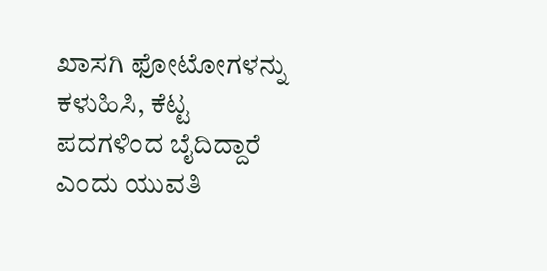ಖಾಸಗಿ ಫೋಟೋಗಳನ್ನು ಕಳುಹಿಸಿ, ಕೆಟ್ಟ ಪದಗಳಿಂದ ಬೈದಿದ್ದಾರೆ ಎಂದು ಯುವತಿ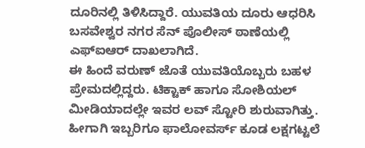ದೂರಿನಲ್ಲಿ ತಿಳಿಸಿದ್ದಾರೆ. ಯುವತಿಯ ದೂರು ಆಧರಿಸಿ ಬಸವೇಶ್ವರ ನಗರ ಸೆನ್ ಪೊಲೀಸ್ ಠಾಣೆಯಲ್ಲಿ ಎಫ್ಐಆರ್ ದಾಖಲಾಗಿದೆ.
ಈ ಹಿಂದೆ ವರುಣ್ ಜೊತೆ ಯುವತಿಯೊಬ್ಬರು ಬಹಳ ಪ್ರೇಮದಲ್ಲಿದ್ದರು. ಟಿಕ್ಟಾಕ್ ಹಾಗೂ ಸೋಶಿಯಲ್ ಮೀಡಿಯಾದಲ್ಲೇ ಇವರ ಲವ್ ಸ್ಟೋರಿ ಶುರುವಾಗಿತ್ತು. ಹೀಗಾಗಿ ಇಬ್ಬರಿಗೂ ಫಾಲೋವರ್ಸ್ ಕೂಡ ಲಕ್ಷಗಟ್ಟಲೆ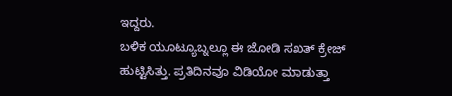ಇದ್ದರು.
ಬಳಿಕ ಯೂಟ್ಯೂಬ್ನಲ್ಲೂ ಈ ಜೋಡಿ ಸಖತ್ ಕ್ರೇಜ್ ಹುಟ್ಟಿಸಿತ್ತು. ಪ್ರತಿದಿನವೂ ವಿಡಿಯೋ ಮಾಡುತ್ತಾ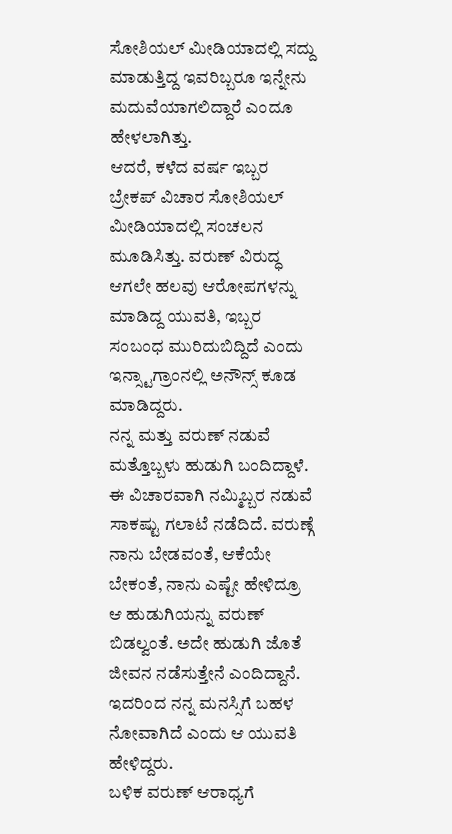ಸೋಶಿಯಲ್ ಮೀಡಿಯಾದಲ್ಲಿ ಸದ್ದು ಮಾಡುತ್ತಿದ್ದ ಇವರಿಬ್ಬರೂ ಇನ್ನೇನು ಮದುವೆಯಾಗಲಿದ್ದಾರೆ ಎಂದೂ ಹೇಳಲಾಗಿತ್ತು.
ಆದರೆ, ಕಳೆದ ವರ್ಷ ಇಬ್ಬರ ಬ್ರೇಕಪ್ ವಿಚಾರ ಸೋಶಿಯಲ್ ಮೀಡಿಯಾದಲ್ಲಿ ಸಂಚಲನ ಮೂಡಿಸಿತ್ತು. ವರುಣ್ ವಿರುದ್ಧ ಆಗಲೇ ಹಲವು ಆರೋಪಗಳನ್ನು ಮಾಡಿದ್ದ ಯುವತಿ, ಇಬ್ಬರ ಸಂಬಂಧ ಮುರಿದುಬಿದ್ದಿದೆ ಎಂದು ಇನ್ಸ್ಟಾಗ್ರಾಂನಲ್ಲಿ ಅನೌನ್ಸ್ ಕೂಡ ಮಾಡಿದ್ದರು.
ನನ್ನ ಮತ್ತು ವರುಣ್ ನಡುವೆ ಮತ್ತೊಬ್ಬಳು ಹುಡುಗಿ ಬಂದಿದ್ದಾಳೆ. ಈ ವಿಚಾರವಾಗಿ ನಮ್ಮಿಬ್ಬರ ನಡುವೆ ಸಾಕಷ್ಟು ಗಲಾಟೆ ನಡೆದಿದೆ. ವರುಣ್ಗೆ ನಾನು ಬೇಡವಂತೆ, ಆಕೆಯೇ ಬೇಕಂತೆ, ನಾನು ಎಷ್ಟೇ ಹೇಳಿದ್ರೂ ಆ ಹುಡುಗಿಯನ್ನು ವರುಣ್ ಬಿಡಲ್ವಂತೆ. ಅದೇ ಹುಡುಗಿ ಜೊತೆ ಜೀವನ ನಡೆಸುತ್ತೇನೆ ಎಂದಿದ್ದಾನೆ. ಇದರಿಂದ ನನ್ನ ಮನಸ್ಸಿಗೆ ಬಹಳ ನೋವಾಗಿದೆ ಎಂದು ಆ ಯುವತಿ ಹೇಳಿದ್ದರು.
ಬಳಿಕ ವರುಣ್ ಆರಾಧ್ಯಗೆ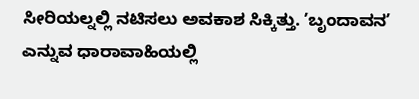ಸೀರಿಯಲ್ನಲ್ಲಿ ನಟಿಸಲು ಅವಕಾಶ ಸಿಕ್ಕಿತ್ತು. ʼಬೃಂದಾವನʼ ಎನ್ನುವ ಧಾರಾವಾಹಿಯಲ್ಲಿ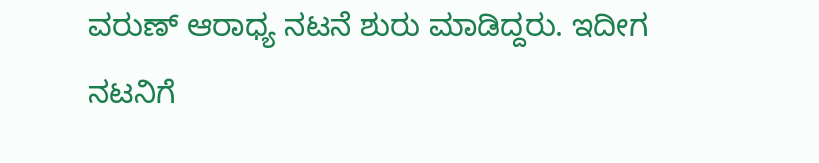ವರುಣ್ ಆರಾಧ್ಯ ನಟನೆ ಶುರು ಮಾಡಿದ್ದರು. ಇದೀಗ ನಟನಿಗೆ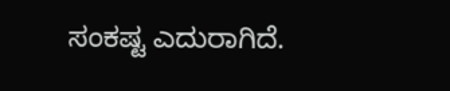ಸಂಕಷ್ಟ ಎದುರಾಗಿದೆ.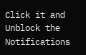Click it and Unblock the Notifications